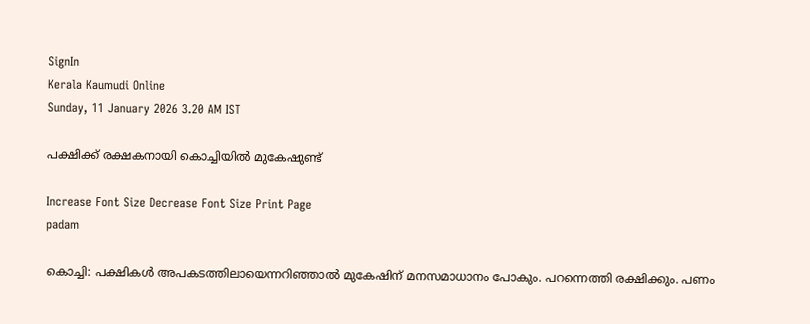SignIn
Kerala Kaumudi Online
Sunday, 11 January 2026 3.20 AM IST

പക്ഷിക്ക് രക്ഷകനായി കൊച്ചിയിൽ മുകേഷുണ്ട്

Increase Font Size Decrease Font Size Print Page
padam

കൊച്ചി: പക്ഷികൾ അപകടത്തിലായെന്നറിഞ്ഞാൽ മുകേഷിന് മനസമാധാനം പോകും. പറന്നെത്തി രക്ഷിക്കും. പണം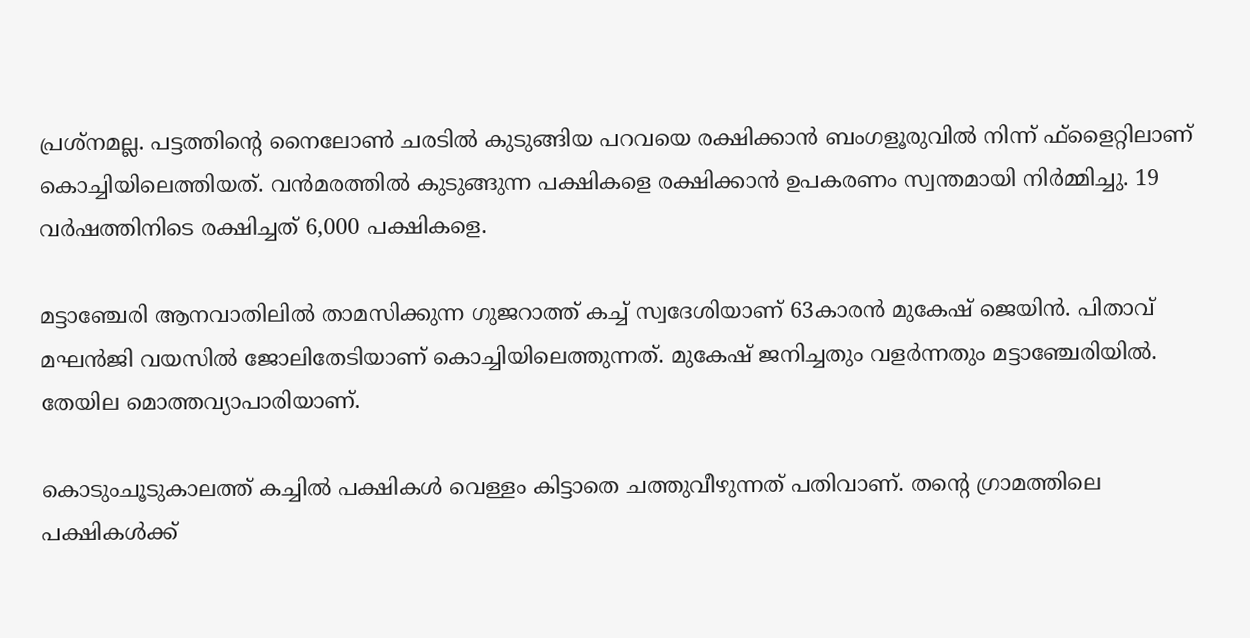പ്രശ്നമല്ല. പട്ടത്തിന്റെ നൈലോൺ ചരടിൽ കുടുങ്ങിയ പറവയെ രക്ഷിക്കാൻ ബംഗളൂരുവിൽ നിന്ന് ഫ്ളൈറ്റിലാണ് കൊച്ചിയിലെത്തിയത്. വൻമരത്തിൽ കുടുങ്ങുന്ന പക്ഷികളെ രക്ഷിക്കാൻ ഉപകരണം സ്വന്തമായി നിർമ്മിച്ചു. 19 വർഷത്തിനിടെ രക്ഷിച്ചത് 6,000 പക്ഷികളെ.

മട്ടാഞ്ചേരി ആനവാതിലിൽ താമസിക്കുന്ന ഗുജറാത്ത് കച്ച് സ്വദേശിയാണ് 63കാരൻ മുകേഷ് ജെയിൻ. പിതാവ് മഘൻജി വയസിൽ ജോലിതേടിയാണ് കൊച്ചിയിലെത്തുന്നത്. മുകേഷ് ജനിച്ചതും വളർന്നതും മട്ടാഞ്ചേരിയിൽ. തേയില മൊത്തവ്യാപാരിയാണ്.

കൊടുംചൂടുകാലത്ത് കച്ചിൽ പക്ഷികൾ വെള്ളം കിട്ടാതെ ചത്തുവീഴുന്നത് പതിവാണ്. തന്റെ ഗ്രാമത്തിലെ പക്ഷികൾക്ക്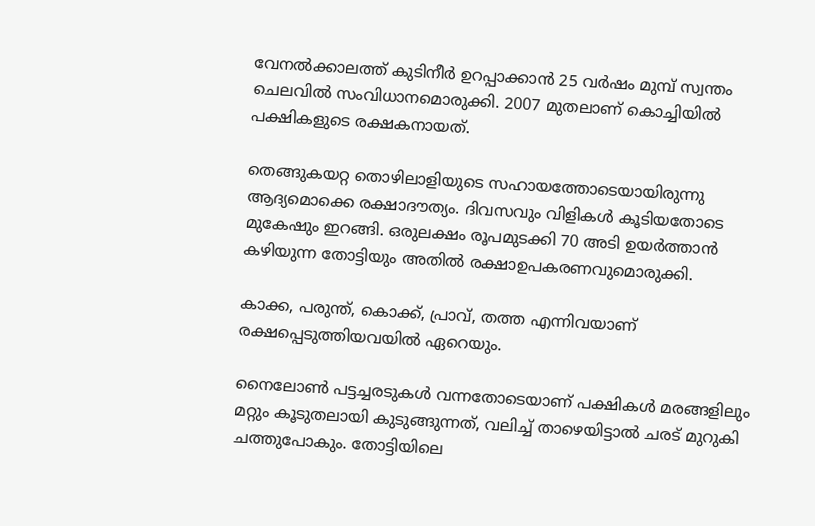വേനൽക്കാലത്ത് കുടിനീർ ഉറപ്പാക്കാൻ 25 വർഷം മുമ്പ് സ്വന്തം ചെലവിൽ സംവിധാനമൊരുക്കി. 2007 മുതലാണ് കൊച്ചിയിൽ പക്ഷികളുടെ രക്ഷകനായത്.

തെങ്ങുകയറ്റ തൊഴിലാളിയുടെ സഹായത്തോടെയായിരുന്നു ആദ്യമൊക്കെ രക്ഷാദൗത്യം. ദിവസവും വിളികൾ കൂടിയതോടെ മുകേഷും ഇറങ്ങി. ഒരുലക്ഷം രൂപമുടക്കി 70 അടി ഉയർത്താൻ കഴിയുന്ന തോട്ടിയും അതിൽ രക്ഷാഉപകരണവുമൊരുക്കി.

കാക്ക, പരുന്ത്, കൊക്ക്, പ്രാവ്, തത്ത എന്നിവയാണ് രക്ഷപ്പെടുത്തിയവയിൽ ഏറെയും.

നൈലോൺ പട്ടച്ചരടുകൾ വന്നതോടെയാണ് പക്ഷികൾ മരങ്ങളിലും മറ്റും കൂടുതലായി കുടുങ്ങുന്നത്, വലിച്ച് താഴെയിട്ടാൽ ചരട് മുറുകി ചത്തുപോകും. തോട്ടിയിലെ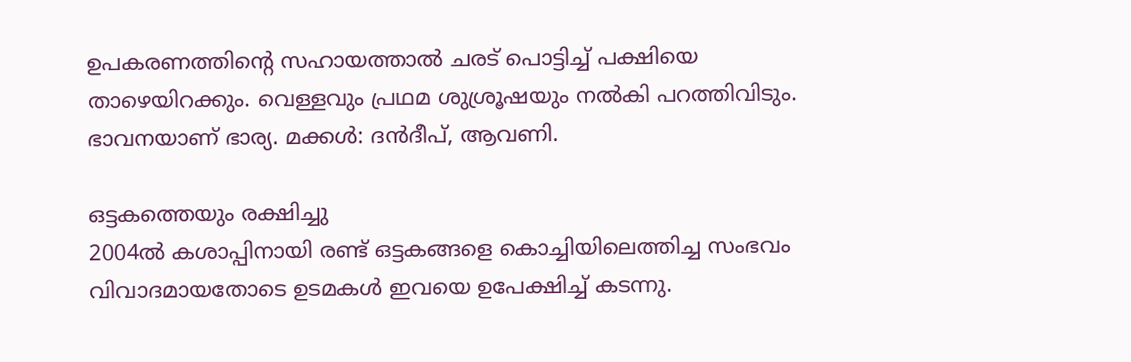ഉപകരണത്തിന്റെ സഹായത്താൽ ചരട് പൊട്ടിച്ച് പക്ഷിയെ താഴെയിറക്കും. വെള്ളവും പ്രഥമ ശുശ്രൂഷയും നൽകി പറത്തിവിടും. ഭാവനയാണ് ഭാര്യ. മക്കൾ: ദൻദീപ്, ആവണി.

ഒട്ടകത്തെയും രക്ഷിച്ചു
2004ൽ കശാപ്പിനായി രണ്ട് ഒട്ടകങ്ങളെ കൊച്ചിയിലെത്തിച്ച സംഭവം വിവാദമായതോടെ ഉടമകൾ ഇവയെ ഉപേക്ഷിച്ച് കടന്നു.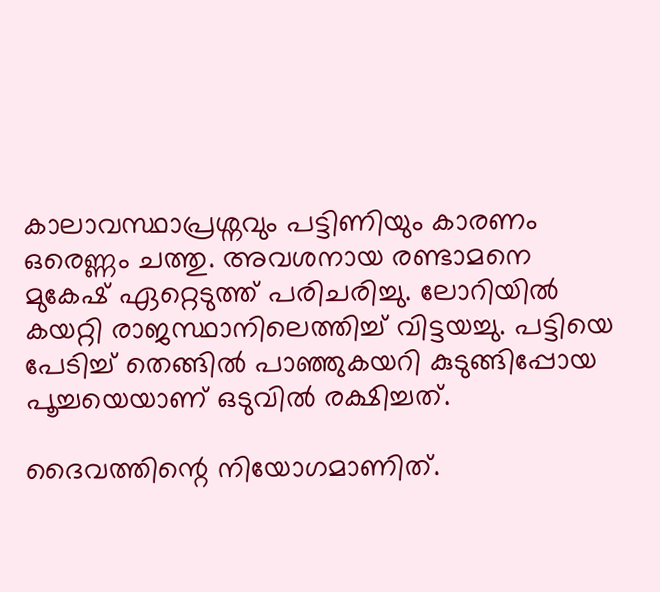കാലാവസ്ഥാപ്രശ്നവും പട്ടിണിയും കാരണം ഒരെണ്ണം ചത്തു. അവശനായ രണ്ടാമനെ മുകേഷ് ഏറ്റെടുത്ത് പരിചരിച്ചു. ലോറിയിൽ കയറ്റി രാജസ്ഥാനിലെത്തിച്ച് വിട്ടയച്ചു. പട്ടിയെ പേടിച്ച് തെങ്ങിൽ പാഞ്ഞുകയറി കുടുങ്ങിപ്പോയ പൂച്ചയെയാണ് ഒടുവിൽ രക്ഷിച്ചത്.

ദൈവത്തിന്റെ നിയോഗമാണിത്.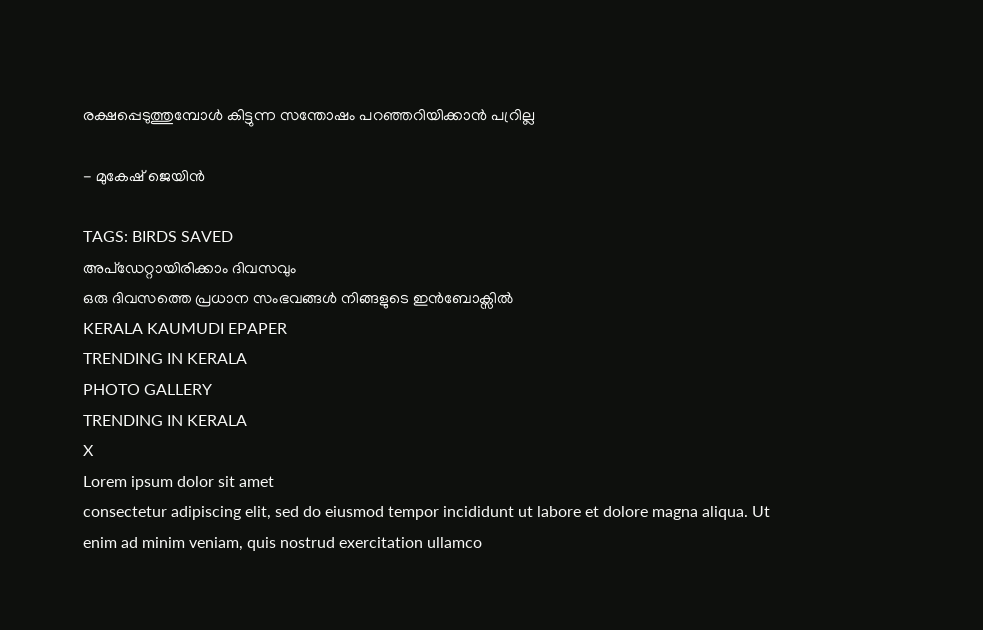രക്ഷപ്പെടുത്തുമ്പോൾ കിട്ടുന്ന സന്തോഷം പറഞ്ഞറിയിക്കാൻ പറ്രില്ല

- മുകേഷ് ജെയിൻ

TAGS: BIRDS SAVED
അപ്ഡേറ്റായിരിക്കാം ദിവസവും
ഒരു ദിവസത്തെ പ്രധാന സംഭവങ്ങൾ നിങ്ങളുടെ ഇൻബോക്സിൽ
KERALA KAUMUDI EPAPER
TRENDING IN KERALA
PHOTO GALLERY
TRENDING IN KERALA
X
Lorem ipsum dolor sit amet
consectetur adipiscing elit, sed do eiusmod tempor incididunt ut labore et dolore magna aliqua. Ut enim ad minim veniam, quis nostrud exercitation ullamco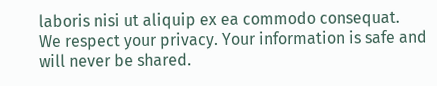laboris nisi ut aliquip ex ea commodo consequat.
We respect your privacy. Your information is safe and will never be shared.